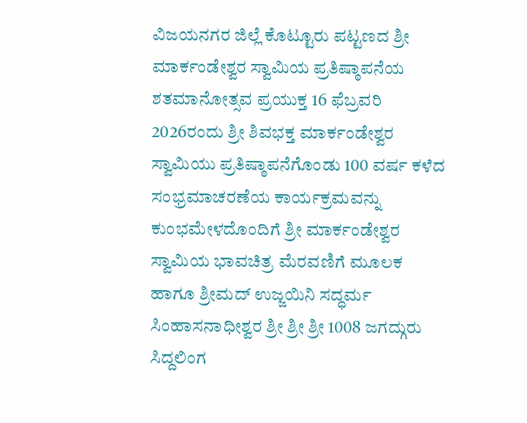ವಿಜಯನಗರ ಜಿಲ್ಲೆ ಕೊಟ್ಟೂರು ಪಟ್ಟಣದ ಶ್ರೀ ಮಾರ್ಕಂಡೇಶ್ವರ ಸ್ವಾಮಿಯ ಪ್ರತಿಷ್ಠಾಪನೆಯ ಶತಮಾನೋತ್ಸವ ಪ್ರಯುಕ್ತ 16 ಫೆಬ್ರವರಿ 2026ರಂದು ಶ್ರೀ ಶಿವಭಕ್ತ ಮಾರ್ಕಂಡೇಶ್ವರ ಸ್ವಾಮಿಯು ಪ್ರತಿಷ್ಠಾಪನೆಗೊಂಡು 100 ವರ್ಷ ಕಳೆದ ಸಂಭ್ರಮಾಚರಣೆಯ ಕಾರ್ಯಕ್ರಮವನ್ನು ಕುಂಭಮೇಳದೊಂದಿಗೆ ಶ್ರೀ ಮಾರ್ಕಂಡೇಶ್ವರ ಸ್ವಾಮಿಯ ಭಾವಚಿತ್ರ ಮೆರವಣಿಗೆ ಮೂಲಕ ಹಾಗೂ ಶ್ರೀಮದ್ ಉಜ್ಜಯಿನಿ ಸದ್ಧರ್ಮ ಸಿಂಹಾಸನಾಧೀಶ್ವರ ಶ್ರೀ ಶ್ರೀ ಶ್ರೀ 1008 ಜಗದ್ಗುರು ಸಿದ್ದಲಿಂಗ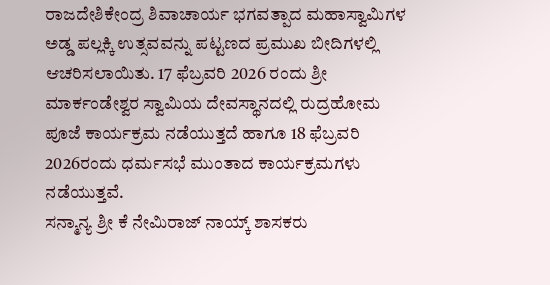ರಾಜದೇಶಿಕೇಂದ್ರ ಶಿವಾಚಾರ್ಯ ಭಗವತ್ಪಾದ ಮಹಾಸ್ವಾಮಿಗಳ ಅಡ್ಡ ಪಲ್ಲಕ್ಕಿ ಉತ್ಸವವನ್ನು ಪಟ್ಟಣದ ಪ್ರಮುಖ ಬೀದಿಗಳಲ್ಲಿ ಆಚರಿಸಲಾಯಿತು. 17 ಫೆಬ್ರವರಿ 2026 ರಂದು ಶ್ರೀ ಮಾರ್ಕಂಡೇಶ್ವರ ಸ್ವಾಮಿಯ ದೇವಸ್ಥಾನದಲ್ಲಿ ರುದ್ರಹೋಮ ಪೂಜೆ ಕಾರ್ಯಕ್ರಮ ನಡೆಯುತ್ತದೆ ಹಾಗೂ 18 ಫೆಬ್ರವರಿ 2026ರಂದು ಧರ್ಮಸಭೆ ಮುಂತಾದ ಕಾರ್ಯಕ್ರಮಗಳು ನಡೆಯುತ್ತವೆ.
ಸನ್ಮಾನ್ಯ ಶ್ರೀ ಕೆ ನೇಮಿರಾಜ್ ನಾಯ್ಕ್ ಶಾಸಕರು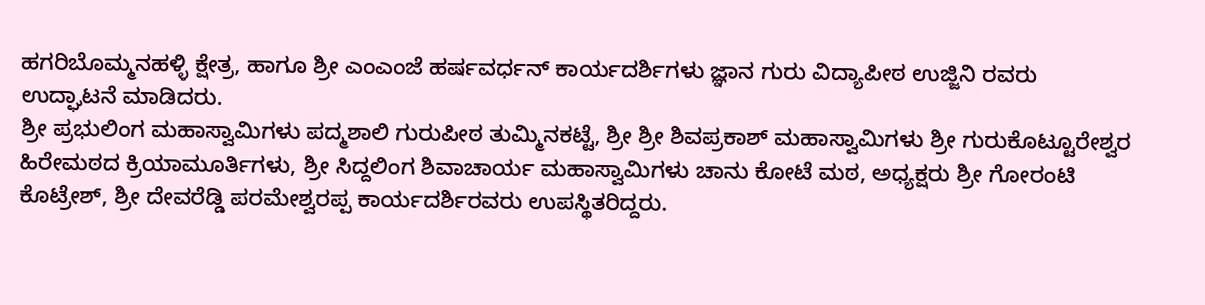ಹಗರಿಬೊಮ್ಮನಹಳ್ಳಿ ಕ್ಷೇತ್ರ, ಹಾಗೂ ಶ್ರೀ ಎಂಎಂಜೆ ಹರ್ಷವರ್ಧನ್ ಕಾರ್ಯದರ್ಶಿಗಳು ಜ್ಞಾನ ಗುರು ವಿದ್ಯಾಪೀಠ ಉಜ್ಜಿನಿ ರವರು ಉದ್ಘಾಟನೆ ಮಾಡಿದರು.
ಶ್ರೀ ಪ್ರಭುಲಿಂಗ ಮಹಾಸ್ವಾಮಿಗಳು ಪದ್ಮಶಾಲಿ ಗುರುಪೀಠ ತುಮ್ಮಿನಕಟ್ಟೆ, ಶ್ರೀ ಶ್ರೀ ಶಿವಪ್ರಕಾಶ್ ಮಹಾಸ್ವಾಮಿಗಳು ಶ್ರೀ ಗುರುಕೊಟ್ಟೂರೇಶ್ವರ ಹಿರೇಮಠದ ಕ್ರಿಯಾಮೂರ್ತಿಗಳು, ಶ್ರೀ ಸಿದ್ದಲಿಂಗ ಶಿವಾಚಾರ್ಯ ಮಹಾಸ್ವಾಮಿಗಳು ಚಾನು ಕೋಟೆ ಮಠ, ಅಧ್ಯಕ್ಷರು ಶ್ರೀ ಗೋರಂಟಿ ಕೊಟ್ರೇಶ್, ಶ್ರೀ ದೇವರೆಡ್ಡಿ ಪರಮೇಶ್ವರಪ್ಪ ಕಾರ್ಯದರ್ಶಿರವರು ಉಪಸ್ಥಿತರಿದ್ದರು.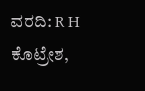ವರದಿ: R H ಕೊಟ್ರೇಶ,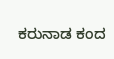ಕರುನಾಡ ಕಂದ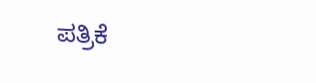ಪತ್ರಿಕೆ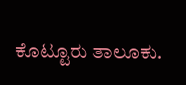ಕೊಟ್ಟೂರು ತಾಲೂಕು.